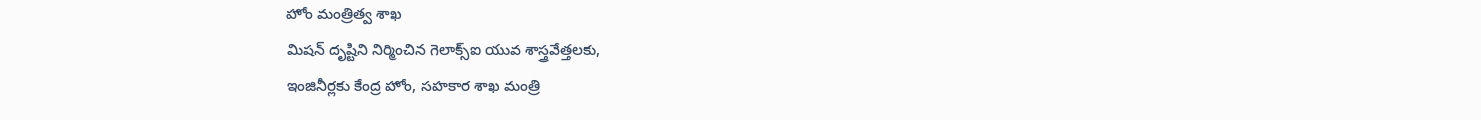హోం మంత్రిత్వ శాఖ
మిషన్ దృష్టిని నిర్మించిన గెలాక్స్ఐ యువ శాస్త్రవేత్తలకు,
ఇంజినీర్లకు కేంద్ర హోం, సహకార శాఖ మంత్రి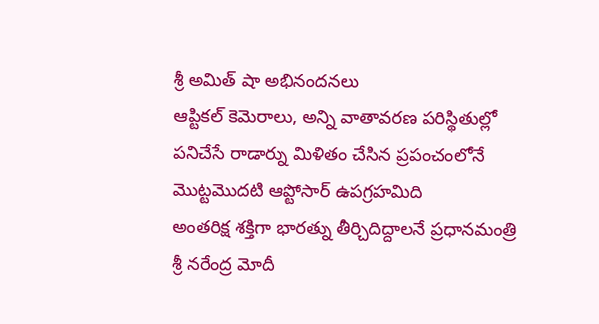శ్రీ అమిత్ షా అభినందనలు
ఆప్టికల్ కెమెరాలు, అన్ని వాతావరణ పరిస్థితుల్లో పనిచేసే రాడార్ను మిళితం చేసిన ప్రపంచంలోనే మొట్టమొదటి ఆప్టోసార్ ఉపగ్రహమిది
అంతరిక్ష శక్తిగా భారత్ను తీర్చిదిద్దాలనే ప్రధానమంత్రి శ్రీ నరేంద్ర మోదీ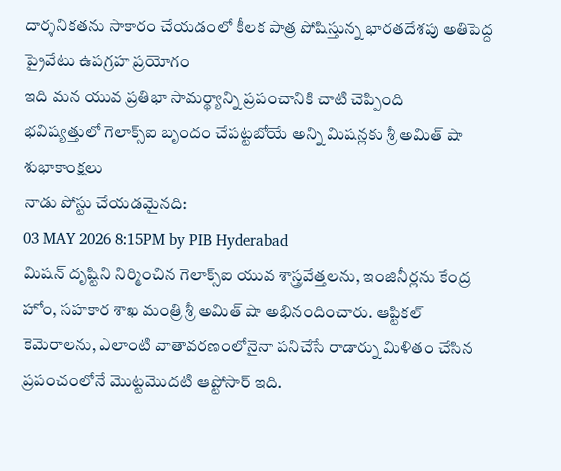దార్శనికతను సాకారం చేయడంలో కీలక పాత్ర పోషిస్తున్న భారతదేశపు అతిపెద్ద ప్రైవేటు ఉపగ్రహ ప్రయోగం
ఇది మన యువ ప్రతిభా సామర్థ్యాన్ని ప్రపంచానికి చాటి చెప్పింది
భవిష్యత్తులో గెలాక్స్ఐ బృందం చేపట్టబోయే అన్ని మిషన్లకు శ్రీ అమిత్ షా శుభాకాంక్షలు
నాడు పోస్టు చేయడమైనది:
03 MAY 2026 8:15PM by PIB Hyderabad
మిషన్ దృష్టిని నిర్మించిన గెలాక్స్ఐ యువ శాస్త్రవేత్తలను, ఇంజినీర్లను కేంద్ర హోం, సహకార శాఖ మంత్రి శ్రీ అమిత్ షా అభినందించారు. ఆప్టికల్ కెమెరాలను, ఎలాంటి వాతావరణంలోనైనా పనిచేసే రాడార్ను మిళితం చేసిన ప్రపంచంలోనే మొట్టమొదటి ఆప్టోసార్ ఇది.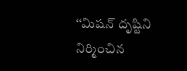‘‘మిషన్ దృష్టిని నిర్మించిన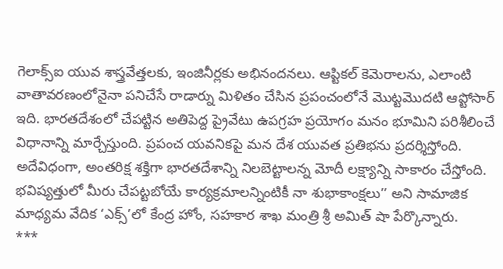గెలాక్స్ఐ యువ శాస్త్రవేత్తలకు, ఇంజినీర్లకు అభినందనలు. ఆప్టికల్ కెమెరాలను, ఎలాంటి వాతావరణంలోనైనా పనిచేసే రాడార్ను మిళితం చేసిన ప్రపంచంలోనే మొట్టమొదటి ఆప్టోసార్ ఇది. భారతదేశంలో చేపట్టిన అతిపెద్ద ప్రైవేటు ఉపగ్రహ ప్రయోగం మనం భూమిని పరిశీలించే విధానాన్ని మార్చేస్తుంది. ప్రపంచ యవనికపై మన దేశ యువత ప్రతిభను ప్రదర్శిస్తోంది. అదేవిధంగా, అంతరిక్ష శక్తిగా భారతదేశాన్ని నిలబెట్టాలన్న మోదీ లక్ష్యాన్ని సాకారం చేస్తోంది. భవిష్యత్తులో మీరు చేపట్టబోయే కార్యక్రమాలన్నింటికీ నా శుభాకాంక్షలు’’ అని సామాజిక మాధ్యమ వేదిక ‘ఎక్స్’లో కేంద్ర హోం, సహకార శాఖ మంత్రి శ్రీ అమిత్ షా పేర్కొన్నారు.
***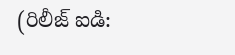(రిలీజ్ ఐడి: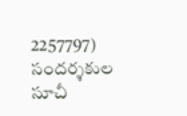2257797)
సందర్శకుల సూచీ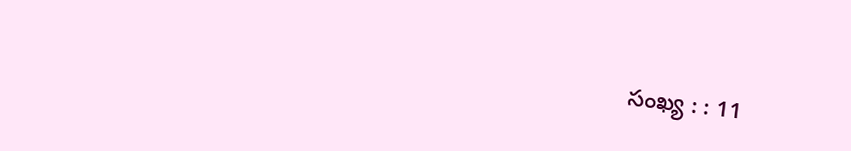సంఖ్య : : 11